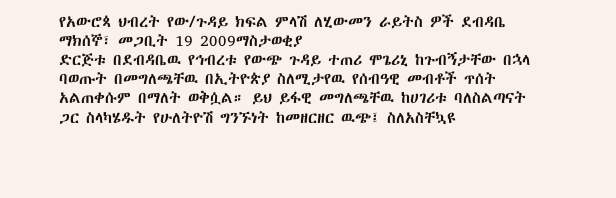የአውሮጳ ህብረት የው/ጉዳይ ክፍል ምላሽ ለሂውመን ራይትስ ዎች ደብዳቤ
ማክሰኞ፣ መጋቢት 19 2009ማስታወቂያ
ድርጅቱ በደብዳቤዉ የኅብረቱ የውጭ ጉዳይ ተጠሪ ሞጌሪኒ ከጉብኝታቸው በኋላ ባወጡት በመግለጫቸዉ በኢትዮጵያ ስለሚታየዉ የሰብዓዊ መብቶች ጥሰት አልጠቀሱም በማለት ወቅሷል። ይህ ይፋዊ መግለጫቸዉ ከሀገሪቱ ባለስልጣናት ጋር ስላካሄዱት የሁለትዮሽ ግንኙነት ከመዘርዘር ዉጭ፤ ስለአስቸኳዩ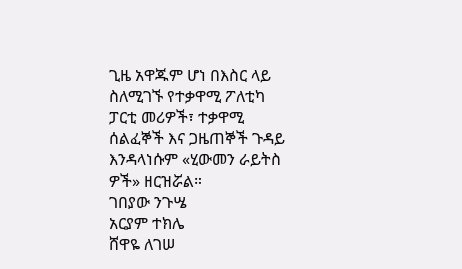ጊዜ አዋጁም ሆነ በእስር ላይ ስለሚገኙ የተቃዋሚ ፖለቲካ ፓርቲ መሪዎች፣ ተቃዋሚ ሰልፈኞች እና ጋዜጠኞች ጉዳይ እንዳላነሱም «ሂውመን ራይትስ ዎች» ዘርዝሯል።
ገበያው ንጉሤ
አርያም ተክሌ
ሸዋዬ ለገሠ